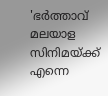'ഭർത്താവ് മലയാള സിനിമയ്ക്ക് എന്നെ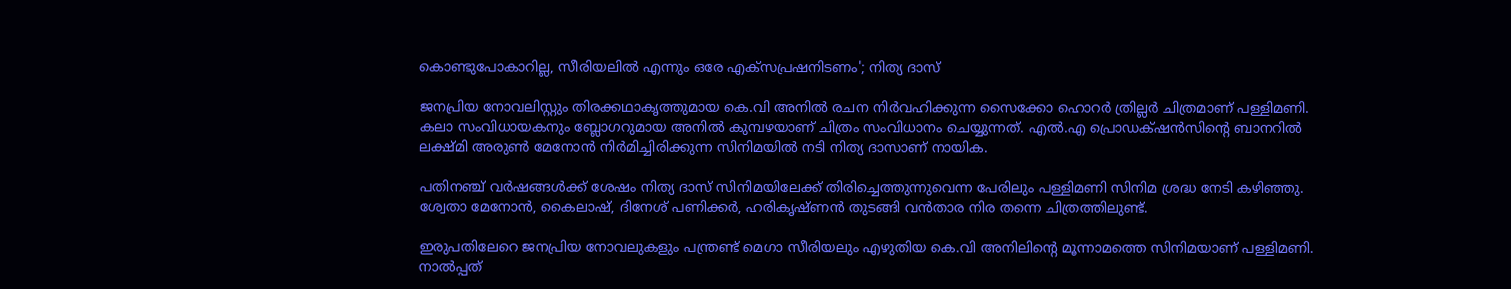കൊണ്ടുപോകാറില്ല, സീരിയലിൽ എന്നും ഒരേ എക്സപ്രഷനിടണം'; നിത്യ ദാസ്

ജനപ്രിയ നോവലിസ്റ്റും തിരക്കഥാകൃത്തുമായ കെ.വി അനിൽ രചന നിർവഹിക്കുന്ന സൈക്കോ ഹൊറർ ത്രില്ലർ ചിത്രമാണ് പള്ളിമണി. കലാ സംവിധായകനും ബ്ലോഗറുമായ അനിൽ കുമ്പഴയാണ് ചിത്രം സംവിധാനം ചെയ്യുന്നത്. എൽ.എ പ്രൊഡക്‌ഷൻസിന്റെ ബാനറിൽ ലക്ഷ്മി അരുൺ മേനോൻ നിർമിച്ചിരിക്കുന്ന സിനിമയിൽ നടി നിത്യ ദാസാണ് നായിക.

പതിനഞ്ച് വർഷങ്ങൾക്ക് ശേഷം നിത്യ ദാസ് സിനിമയിലേക്ക് തിരിച്ചെത്തുന്നുവെന്ന പേരിലും പള്ളിമണി സിനിമ ശ്രദ്ധ നേടി കഴിഞ്ഞു. ശ്വേതാ മേനോൻ, കൈലാഷ്, ദിനേശ് പണിക്കർ, ഹരികൃഷ്ണൻ തുടങ്ങി വൻതാര നിര തന്നെ ചിത്രത്തിലുണ്ട്.

ഇരുപതിലേറെ ജനപ്രിയ നോവലുകളും പന്ത്രണ്ട് മെഗാ സീരിയലും എഴുതിയ കെ.വി അനിലിന്റെ മൂന്നാമത്തെ സിനിമയാണ് പള്ളിമണി. നാൽപ്പത്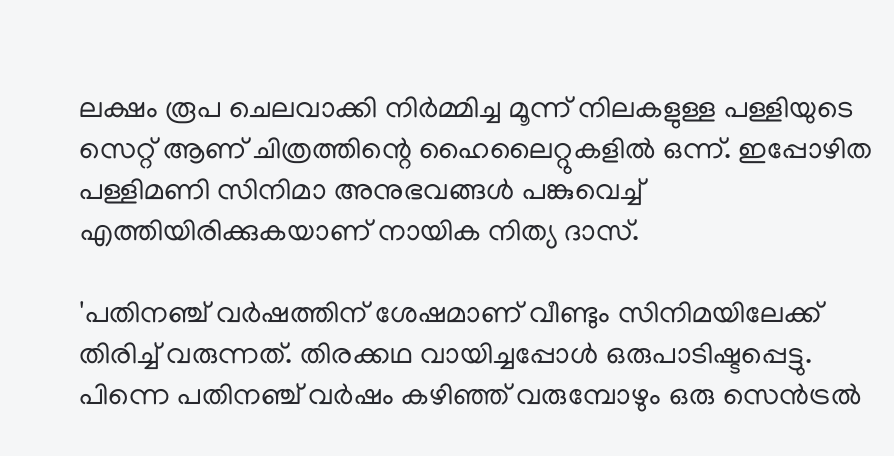ലക്ഷം രൂപ ചെലവാക്കി നിർമ്മിച്ച മൂന്ന് നിലകളുള്ള പള്ളിയുടെ സെറ്റ് ആണ് ചിത്രത്തിന്റെ ഹൈലൈറ്റുകളിൽ ഒന്ന്. ഇപ്പോഴിത പള്ളിമണി സിനിമാ അനുഭവങ്ങൾ പങ്കുവെച്ച് എത്തിയിരിക്കുകയാണ് നായിക നിത്യ ദാസ്.

'പതിനഞ്ച് വർഷത്തിന് ശേഷമാണ് വീണ്ടും സിനിമയിലേക്ക് തിരിച്ച് വരുന്നത്. തിരക്കഥ വായിച്ചപ്പോൾ ഒരുപാടിഷ്ടപ്പെട്ടു. പിന്നെ പതിനഞ്ച് വർഷം കഴിഞ്ഞ് വരുമ്പോഴും ഒരു സെൻട്രൽ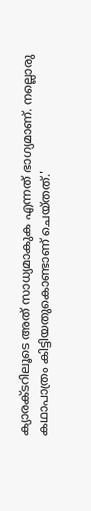ക്യാരക്ടറിലൂടെ അത് സാധ്യമാകുക എന്നത് ഭാഗ്യമാണ്. നല്ലൊരു കഥാപാത്രം കിട്ടിയതുകൊണ്ടാണ് ചെയ്തത്.'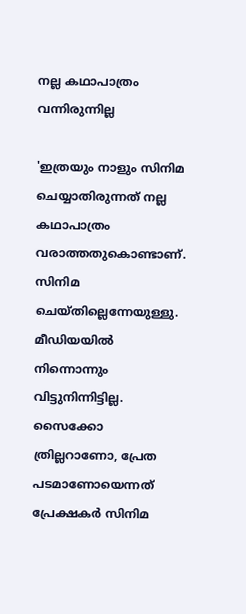നല്ല കഥാപാത്രം വന്നിരുന്നില്ല

'ഇത്രയും നാളും സിനിമ ചെയ്യാതിരുന്നത് നല്ല കഥാപാത്രം വരാത്തതുകൊണ്ടാണ്. സിനിമ ചെയ്തില്ലെന്നേയുള്ളു. മീഡിയയിൽ‌ നിന്നൊന്നും വിട്ടുനിന്നിട്ടില്ല. സൈക്കോ ത്രില്ലറാണോ, പ്രേത പടമാണോയെന്നത് പ്രേക്ഷകർ സിനിമ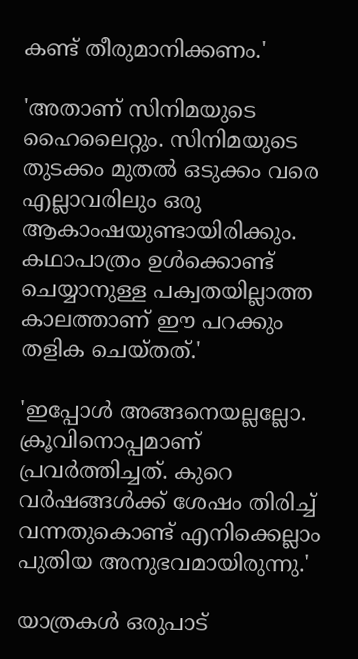കണ്ട് തീരുമാനിക്കണം.'

'അതാണ് സിനിമയുടെ ഹൈലൈറ്റും. സിനിമയുടെ തുടക്കം മുതൽ ഒടുക്കം വരെ എല്ലാവരിലും ഒരു ആകാംഷയുണ്ടായിരിക്കും. കഥാപാത്രം ഉൾക്കൊണ്ട് ചെയ്യാനുള്ള പക്വതയില്ലാത്ത കാലത്താണ് ഈ പറക്കും തളിക ചെയ്തത്.'

'ഇപ്പോൾ‌ അങ്ങനെയല്ലല്ലോ. ക്രൂവിനൊപ്പമാണ് പ്രവർത്തിച്ചത്. കുറെ വർഷങ്ങൾക്ക് ശേഷം തിരിച്ച് വന്നതുകൊണ്ട് എനിക്കെല്ലാം പുതിയ അനുഭവമായിരുന്നു.'

യാത്രകൾ ഒരുപാട്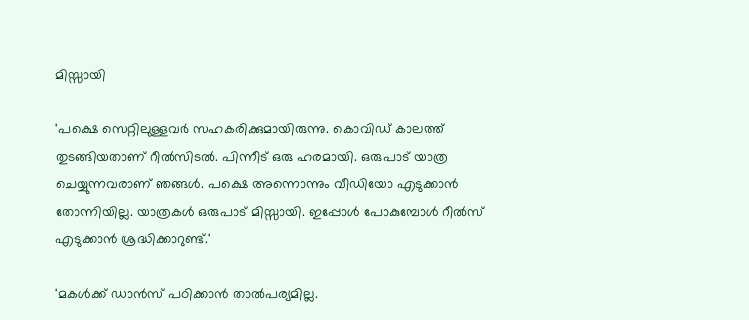മിസ്സായി

'പക്ഷെ സെറ്റിലുള്ളവർ സഹകരിക്കുമായിരുന്നു. കൊവിഡ് കാലത്ത് തുടങ്ങിയതാണ് റീൽസിടൽ‌. പിന്നീട് ഒരു ഹരമായി. ഒരുപാട് യാത്ര ചെയ്യുന്നവരാണ് ഞങ്ങൾ. പക്ഷെ അന്നൊന്നും വീഡിയോ എടുക്കാൻ തോന്നിയില്ല. യാത്രകൾ ഒരുപാട് മിസ്സായി. ഇപ്പോൾ പോകുമ്പോൾ റീൽസ് എടുക്കാൻ ശ്രദ്ധിക്കാറുണ്ട്.'

'മകൾക്ക് ഡാൻസ് പഠിക്കാൻ താൽപര്യമില്ല.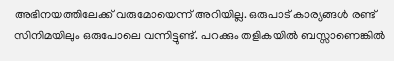അഭിനയത്തിലേക്ക് വരുമോയെന്ന് അറിയില്ല. ഒരുപാട് കാര്യങ്ങൾ രണ്ട് സിനിമയിലും ഒരുപോലെ വന്നിട്ടുണ്ട്. പറക്കും തളികയിൽ ബസ്സാണെങ്കിൽ‌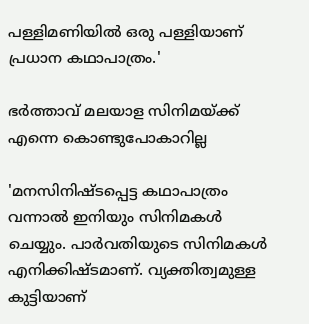പള്ളിമണിയിൽ ഒരു പള്ളിയാണ് പ്രധാന കഥാപാത്രം.'

ഭർത്താവ് മലയാള സിനിമയ്ക്ക് എന്നെ കൊണ്ടുപോകാറില്ല

'മനസിനിഷ്ടപ്പെട്ട കഥാപാത്രം വന്നാൽ ഇനിയും സിനിമകൾ ചെയ്യും. പാർവതിയുടെ സിനിമകൾ എനിക്കിഷ്ടമാണ്. വ്യക്തിത്വമുള്ള കുട്ടിയാണ്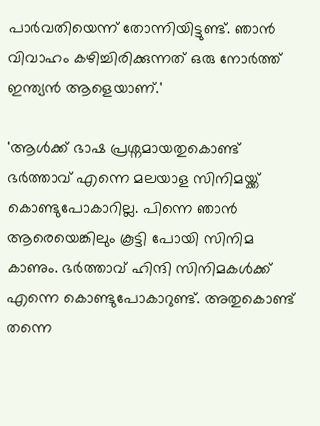പാർവതിയെന്ന് തോന്നിയിട്ടുണ്ട്. ഞാൻ വിവാഹം കഴിച്ചിരിക്കുന്നത് ഒരു നോർത്ത് ഇന്ത്യൻ ആളെയാണ്.'

'ആൾക്ക് ഭാഷ പ്രശ്നമായതുകൊണ്ട് ഭർത്താവ് എന്നെ മലയാള സിനിമയ്ക്ക് കൊണ്ടുപോകാറില്ല. പിന്നെ ഞാൻ ആരെയെങ്കിലും കൂട്ടി പോയി സിനിമ കാണും. ഭർത്താവ് ഹിന്ദി സിനിമകൾക്ക് എന്നെ കൊണ്ടുപോകാറുണ്ട്. അതുകൊണ്ട് തന്നെ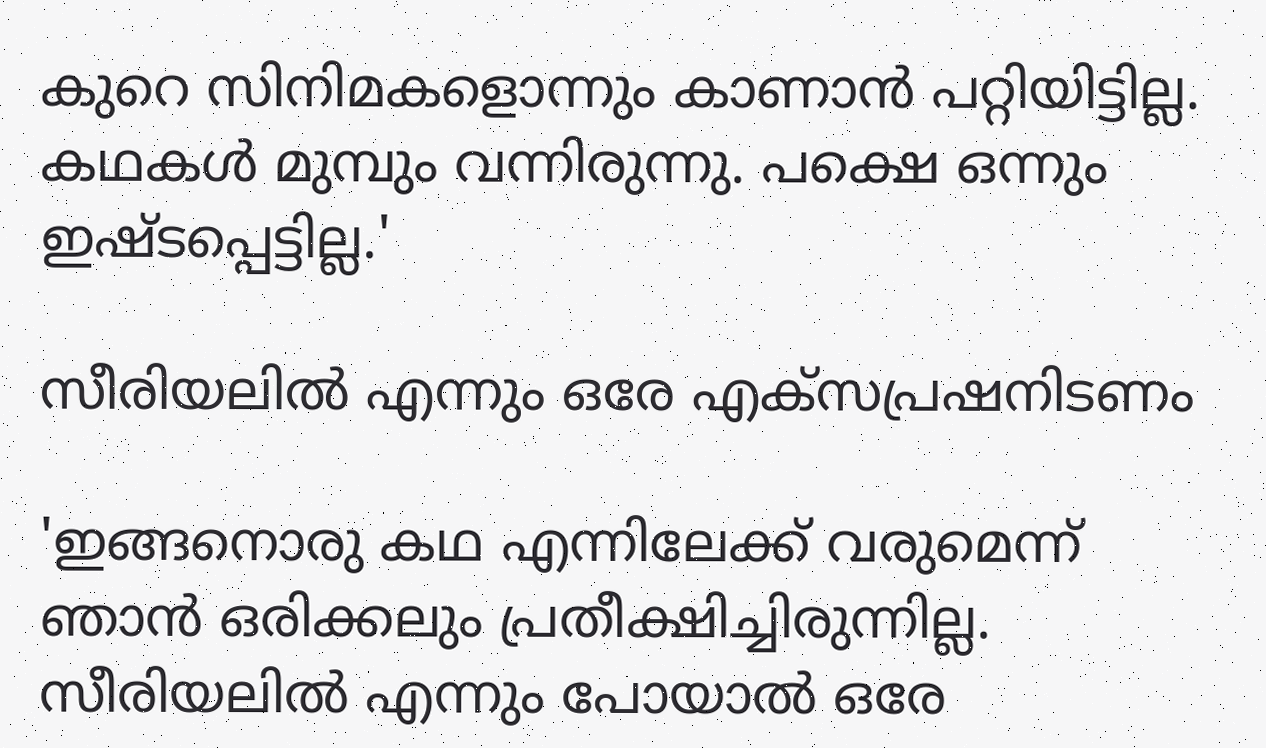കുറെ സിനിമകളൊന്നും കാണാൻ പറ്റിയി‌ട്ടില്ല. കഥകൾ മുമ്പും വന്നിരുന്നു. പക്ഷെ ഒന്നും ഇഷ്ടപ്പെട്ടില്ല.'

സീരിയലിൽ എന്നും ഒരേ എക്സപ്രഷനിടണം

'ഇങ്ങനൊരു കഥ എന്നിലേക്ക് വരുമെന്ന് ഞാൻ ഒരിക്കലും പ്രതീക്ഷിച്ചിരുന്നില്ല. സീരിയലിൽ എന്നും പോയാൽ ഒരേ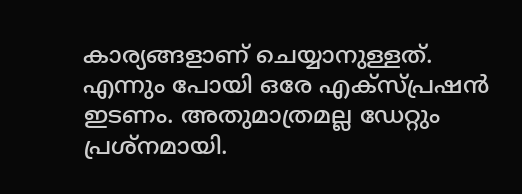കാര്യങ്ങളാണ് ചെയ്യാനുള്ളത്. എന്നും പോയി ഒരേ എക്സ്പ്രഷൻ ഇടണം. അതുമാത്രമല്ല ഡേറ്റും പ്രശ്നമായി.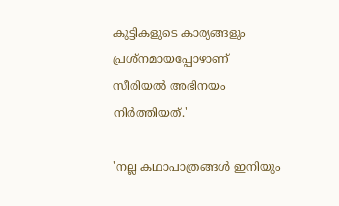കുട്ടികളുടെ കാര്യങ്ങളും പ്രശ്നമായപ്പോഴാണ് സീരിയൽ അഭിനയം നിർത്തിയത്.'

'നല്ല കഥാപാത്രങ്ങൾ ഇനിയും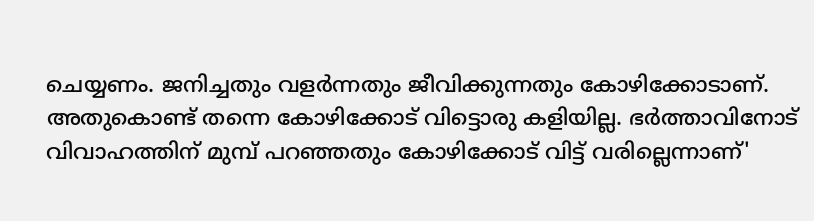ചെയ്യണം. ജനിച്ചതും വളർന്നതും ജീവിക്കുന്നതും കോഴിക്കോടാണ്. അതുകൊണ്ട് തന്നെ കോഴിക്കോട് വിട്ടൊരു കളിയില്ല. ഭർത്താവിനോട് വിവാഹത്തിന് മുമ്പ് പറഞ്ഞതും കോഴിക്കോട് വിട്ട് വരില്ലെന്നാണ്'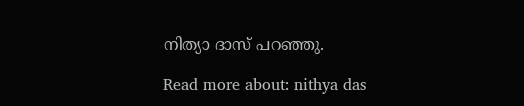നിത്യാ ദാസ് പറഞ്ഞു.

Read more about: nithya das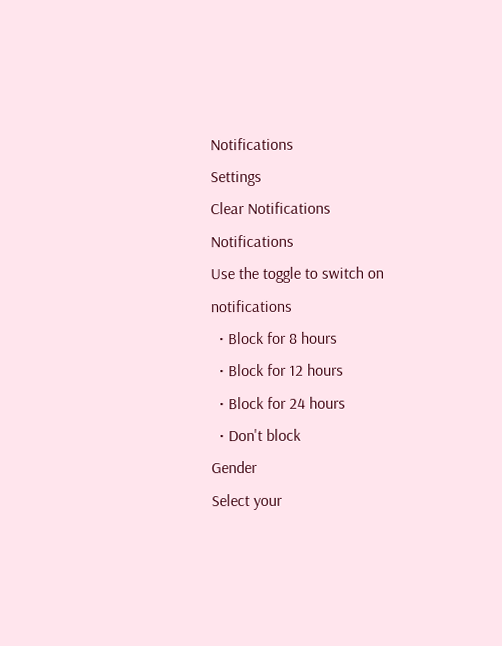Notifications
Settings
Clear Notifications
Notifications
Use the toggle to switch on notifications
  • Block for 8 hours
  • Block for 12 hours
  • Block for 24 hours
  • Don't block
Gender
Select your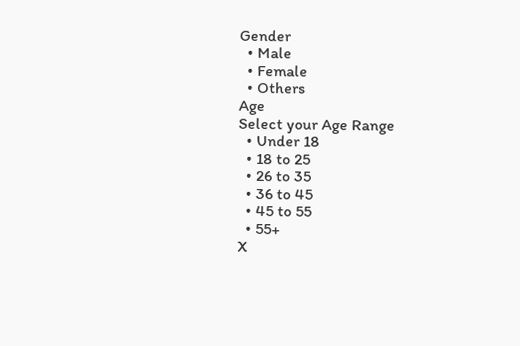Gender
  • Male
  • Female
  • Others
Age
Select your Age Range
  • Under 18
  • 18 to 25
  • 26 to 35
  • 36 to 45
  • 45 to 55
  • 55+
X